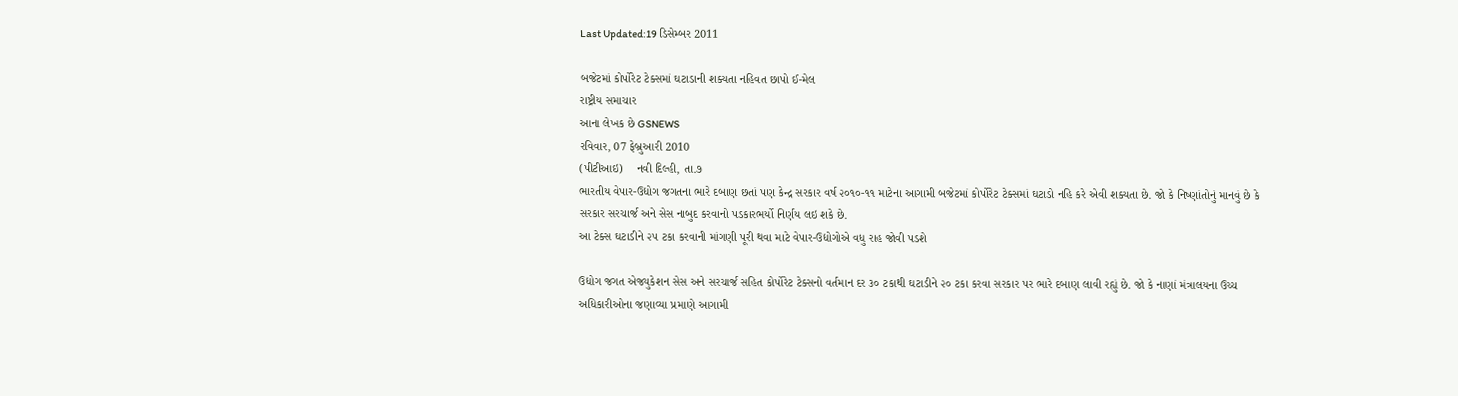Last Updated:19 ડિસેમ્બર 2011

બજેટમાં કોર્પોરેટ ટેક્સમાં ઘટાડાની શક્યતા નહિવત છાપો ઈ-મેલ
રાષ્ટ્રીય સમાચાર
આના લેખક છે GSNEWS
રવિવાર, 07 ફેબ્રુઆરી 2010
(પીટીઆઇ)    નવી દિલ્હી, તા.૭
ભારતીય વેપાર-ઉદ્યોગ જગતના ભારે દબાણ છતાં પણ કેન્દ્ર સરકાર વર્ષ ૨૦૧૦-૧૧ માટેના આગામી બજેટમાં કોર્પોરેટ ટેક્સમાં ઘટાડો નહિ કરે એવી શક્યતા છે. જો કે નિષ્ણાંતોનું માનવું છે કે સરકાર સરચાર્જ અને સેસ નાબુદ કરવાનો પડકારભર્યો નિર્ણય લઇ શકે છે.
આ ટેક્સ ઘટાડીને ૨૫ ટકા કરવાની માંગણી પૂરી થવા માટે વેપાર-ઉદ્યોગોએ વધુ રાહ જોવી પડશે

ઉદ્યોગ જગત એજ્યુકેશન સેસ અને સરચાર્જ સહિત કોર્પોરેટ ટેક્સનો વર્તમાન દર ૩૦ ટકાથી ઘટાડીને ૨૦ ટકા કરવા સરકાર પર ભારે દબાણ લાવી રહ્યું છે. જો કે નાણાં મંત્રાલયના ઉચ્ચ અધિકારીઓના જણાવ્યા પ્રમાણે આગામી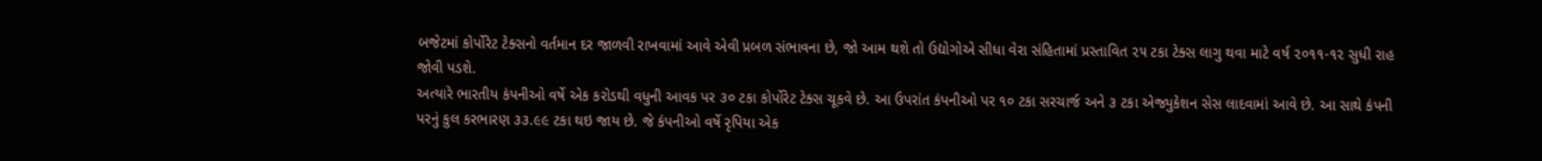બજેટમાં કોર્પોરેટ ટેક્સનો વર્તમાન દર જાળવી રાખવામાં આવે એવી પ્રબળ સંભાવના છે, જો આમ થશે તો ઉદ્યોગોએ સીધા વેરા સંહિતામાં પ્રસ્તાવિત ૨૫ ટકા ટેક્સ લાગુ થવા માટે વર્ષ ૨૦૧૧-૧૨ સુધી રાહ જોવી પડશે.
અત્યારે ભારતીય કંપનીઓ વર્ષે એક કરોડથી વધુની આવક પર ૩૦ ટકા કોર્પોરેટ ટેક્સ ચૂકવે છે. આ ઉપરાંત કંપનીઓ પર ૧૦ ટકા સરચાર્જ અને ૩ ટકા એજ્યુકેશન સેસ લાદવામાં આવે છે. આ સાથે કંપની પરનું કુલ કરભારણ ૩૩.૯૯ ટકા થઇ જાય છે. જે કંપનીઓ વર્ષે રૃપિયા એક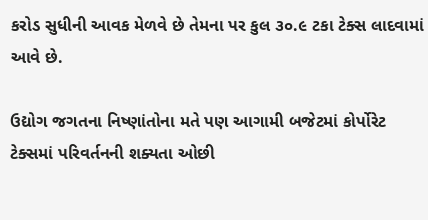કરોડ સુધીની આવક મેળવે છે તેમના પર કુલ ૩૦.૯ ટકા ટેક્સ લાદવામાં આવે છે.

ઉદ્યોગ જગતના નિષ્ણાંતોના મતે પણ આગામી બજેટમાં કોર્પોરેટ ટેક્સમાં પરિવર્તનની શક્યતા ઓછી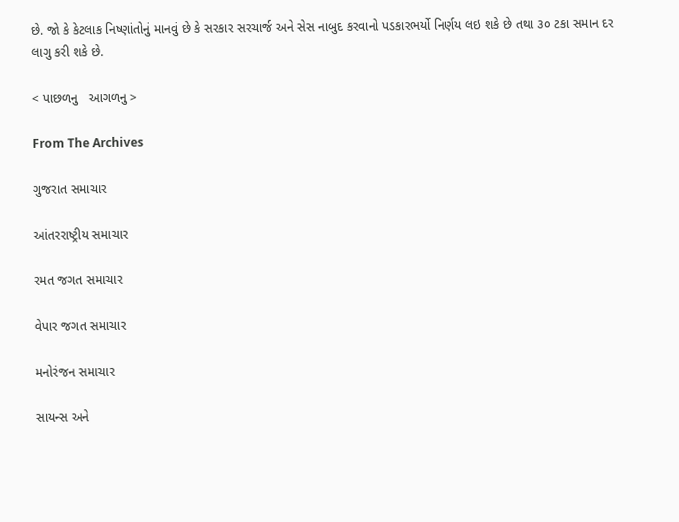છે. જો કે કેટલાક નિષ્ણાંતોનું માનવું છે કે સરકાર સરચાર્જ અને સેસ નાબુદ કરવાનો પડકારભર્યો નિર્ણય લઇ શકે છે તથા ૩૦ ટકા સમાન દર લાગુ કરી શકે છે.

< પાછળનુ   આગળનુ >

From The Archives

ગુજરાત સમાચાર

આંતરરાષ્ટ્રીય સમાચાર

રમત જગત સમાચાર

વેપાર જગત સમાચાર

મનોરંજન સમાચાર

સાયન્સ અને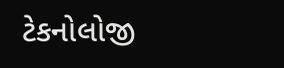ટેકનોલોજી